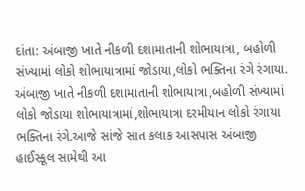દાંતા: અંબાજી ખાતે નીકળી દશામાતાની શોભાયાત્રા, બહોળી સંખ્યામાં લોકો શોભાયાત્રામાં જોડાયા,લોકો ભક્તિના રંગે રંગાયા.
અંબાજી ખાતે નીકળી દશામાતાની શોભાયાત્રા,બહોળી સંખ્યામાં લોકો જોડાયા શોભાયાત્રામાં,શોભાયાત્રા દરમીયાન લોકો રંગાયા ભક્તિના રંગે.આજે સાંજે સાત કલાક આસપાસ અંબાજી હાઈસ્કૂલ સામેથી આ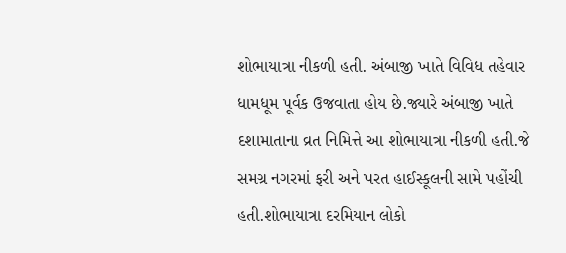શોભાયાત્રા નીકળી હતી. અંબાજી ખાતે વિવિધ તહેવાર ધામધૂમ પૂર્વક ઉજવાતા હોય છે.જ્યારે અંબાજી ખાતે દશામાતાના વ્રત નિમિત્તે આ શોભાયાત્રા નીકળી હતી.જે સમગ્ર નગરમાં ફરી અને પરત હાઈસ્કૂલની સામે પહોંચી હતી.શોભાયાત્રા દરમિયાન લોકો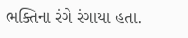ભક્તિના રંગે રંગાયા હતા.